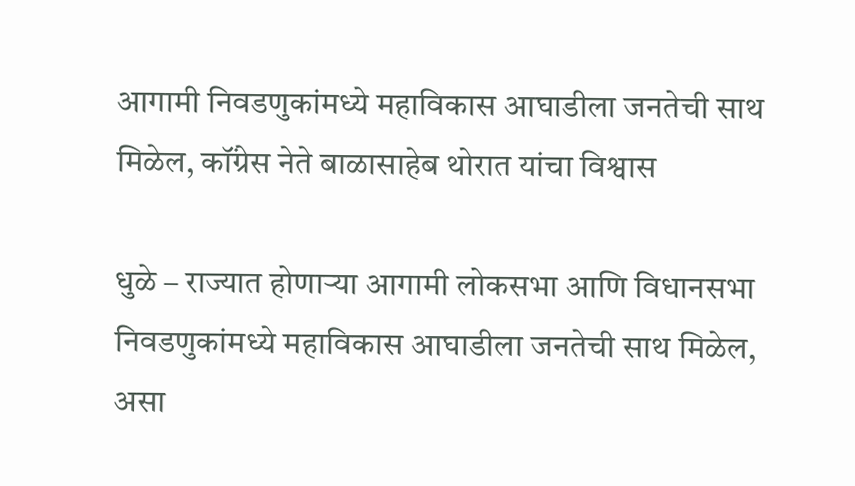आगामी निवडणुकांमध्ये महाविकास आघाडीला जनतेची साथ मिळेल, कॉंग्रेस नेते बाळासाहेब थोरात यांचा विश्वास

धुळे – राज्यात होणाऱ्या आगामी लोकसभा आणि विधानसभा निवडणुकांमध्ये महाविकास आघाडीला जनतेची साथ मिळेल, असा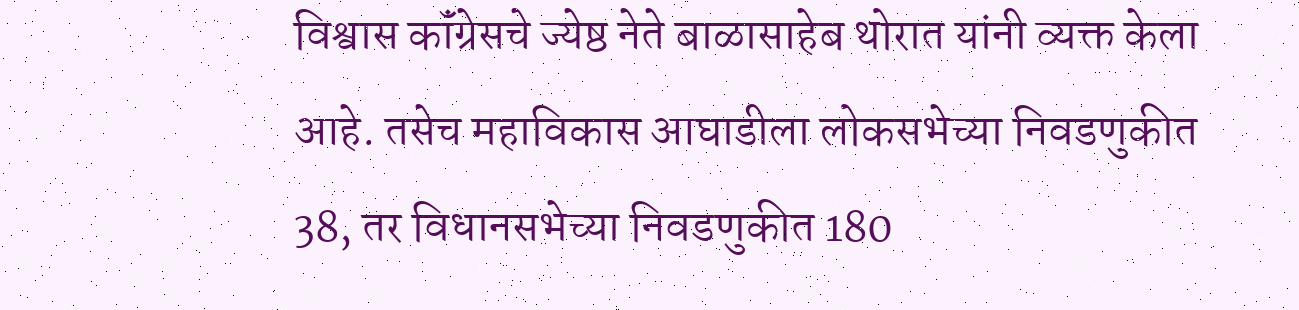विश्वास कॉंग्रेसचे ज्येष्ठ नेते बाळासाहेब थोरात यांनी व्यक्त केला आहे. तसेच महाविकास आघाडीला लोकसभेच्या निवडणुकीत 38, तर विधानसभेच्या निवडणुकीत 180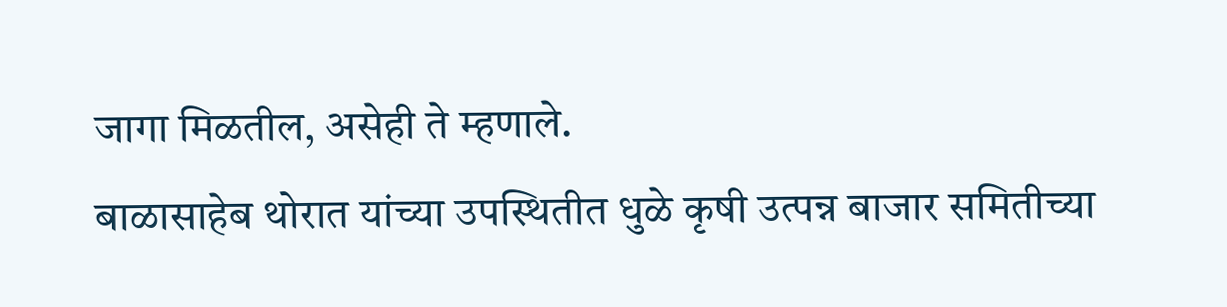जागा मिळतील, असेही ते म्हणाले.
बाळासाहेब थोरात यांच्या उपस्थितीत धुळे कृषी उत्पन्न बाजार समितीच्या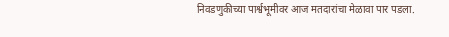निवडणुकीच्या पार्श्वभूमीवर आज मतदारांचा मेळावा पार पडला.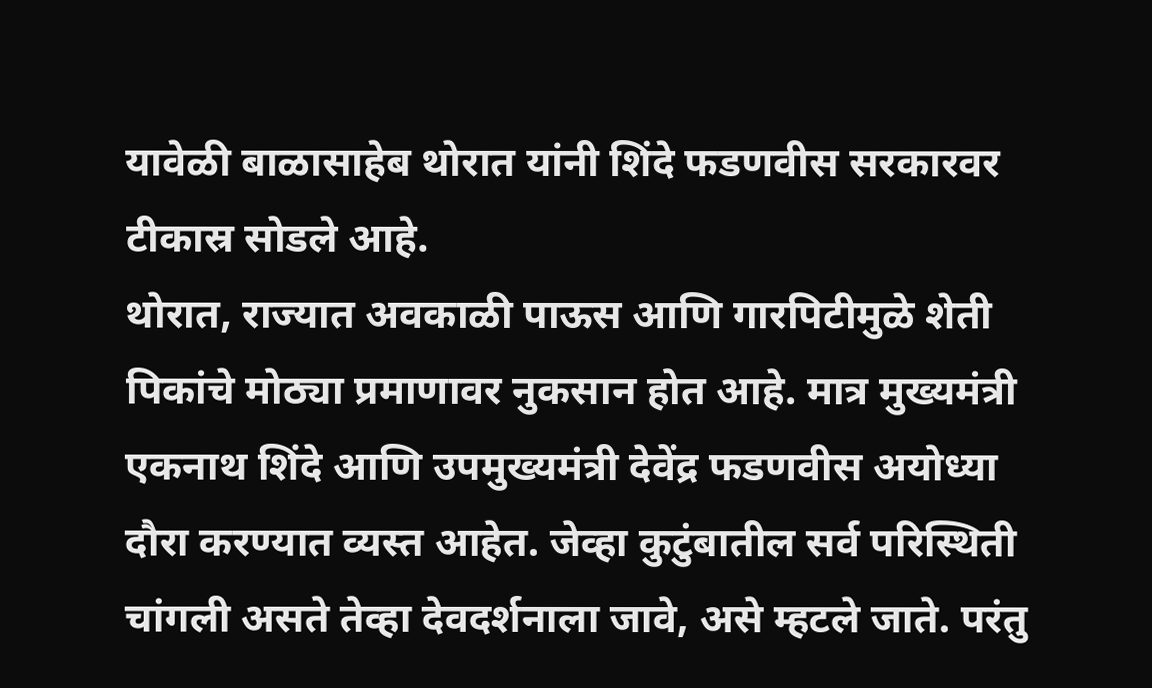यावेळी बाळासाहेब थोरात यांनी शिंदे फडणवीस सरकारवर टीकास्र सोडले आहे.
थोरात, राज्यात अवकाळी पाऊस आणि गारपिटीमुळे शेती पिकांचे मोठ्या प्रमाणावर नुकसान होत आहे. मात्र मुख्यमंत्री एकनाथ शिंदे आणि उपमुख्यमंत्री देवेंद्र फडणवीस अयोध्या दौरा करण्यात व्यस्त आहेत. जेव्हा कुटुंबातील सर्व परिस्थिती चांगली असते तेव्हा देवदर्शनाला जावे, असे म्हटले जाते. परंतु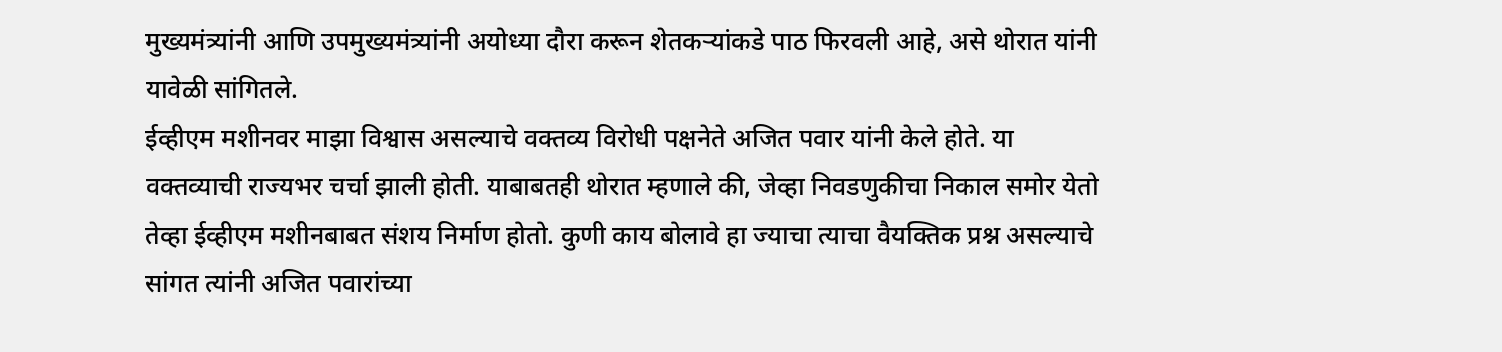मुख्यमंत्र्यांनी आणि उपमुख्यमंत्र्यांनी अयोध्या दौरा करून शेतकऱ्यांकडे पाठ फिरवली आहे, असे थोरात यांनी यावेळी सांगितले.
ईव्हीएम मशीनवर माझा विश्वास असल्याचे वक्तव्य विरोधी पक्षनेते अजित पवार यांनी केले होते. या वक्तव्याची राज्यभर चर्चा झाली होती. याबाबतही थोरात म्हणाले की, जेव्हा निवडणुकीचा निकाल समोर येतो तेव्हा ईव्हीएम मशीनबाबत संशय निर्माण होतो. कुणी काय बोलावे हा ज्याचा त्याचा वैयक्तिक प्रश्न असल्याचे सांगत त्यांनी अजित पवारांच्या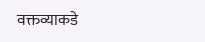वक्तव्याकडे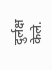दुर्लक्ष केले.